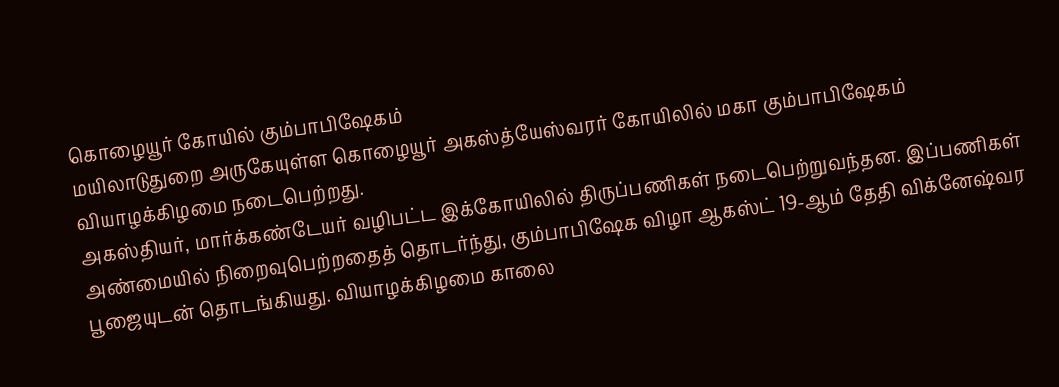கொழையூர் கோயில் கும்பாபிஷேகம்
மயிலாடுதுறை அருகேயுள்ள கொழையூர் அகஸ்த்யேஸ்வரர் கோயிலில் மகா கும்பாபிஷேகம் வியாழக்கிழமை நடைபெற்றது.
அகஸ்தியர், மார்க்கண்டேயர் வழிபட்ட இக்கோயிலில் திருப்பணிகள் நடைபெற்றுவந்தன. இப்பணிகள் அண்மையில் நிறைவுபெற்றதைத் தொடர்ந்து, கும்பாபிஷேக விழா ஆகஸ்ட் 19-ஆம் தேதி விக்னேஷ்வர பூஜையுடன் தொடங்கியது. வியாழக்கிழமை காலை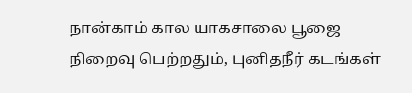நான்காம் கால யாகசாலை பூஜை நிறைவு பெற்றதும், புனிதநீர் கடங்கள்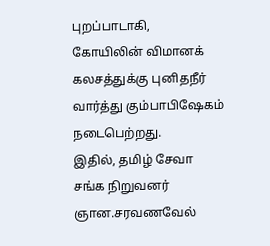புறப்பாடாகி, கோயிலின் விமானக் கலசத்துக்கு புனிதநீர் வார்த்து கும்பாபிஷேகம் நடைபெற்றது.
இதில், தமிழ் சேவா சங்க நிறுவனர் ஞான.சரவணவேல்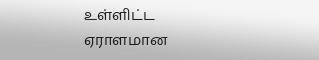உள்ளிட்ட ஏராளமான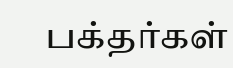பக்தர்கள்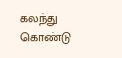கலந்து கொண்டு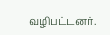வழிபட்டனர்.